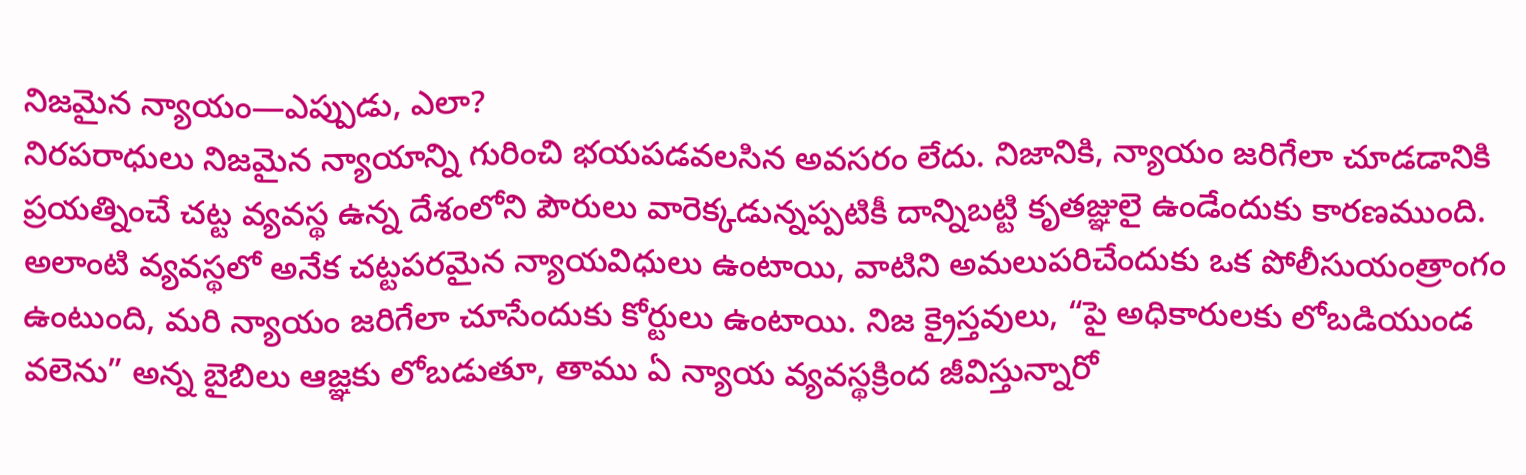నిజమైన న్యాయం—ఎప్పుడు, ఎలా?
నిరపరాధులు నిజమైన న్యాయాన్ని గురించి భయపడవలసిన అవసరం లేదు. నిజానికి, న్యాయం జరిగేలా చూడడానికి ప్రయత్నించే చట్ట వ్యవస్థ ఉన్న దేశంలోని పౌరులు వారెక్కడున్నప్పటికీ దాన్నిబట్టి కృతజ్ఞులై ఉండేందుకు కారణముంది. అలాంటి వ్యవస్థలో అనేక చట్టపరమైన న్యాయవిధులు ఉంటాయి, వాటిని అమలుపరిచేందుకు ఒక పోలీసుయంత్రాంగం ఉంటుంది, మరి న్యాయం జరిగేలా చూసేందుకు కోర్టులు ఉంటాయి. నిజ క్రైస్తవులు, “పై అధికారులకు లోబడియుండ వలెను” అన్న బైబిలు ఆజ్ఞకు లోబడుతూ, తాము ఏ న్యాయ వ్యవస్థక్రింద జీవిస్తున్నారో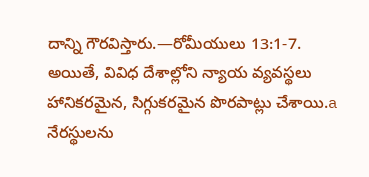దాన్ని గౌరవిస్తారు.—రోమీయులు 13:1-7.
అయితే, వివిధ దేశాల్లోని న్యాయ వ్యవస్థలు హానికరమైన, సిగ్గుకరమైన పొరపాట్లు చేశాయి.a నేరస్థులను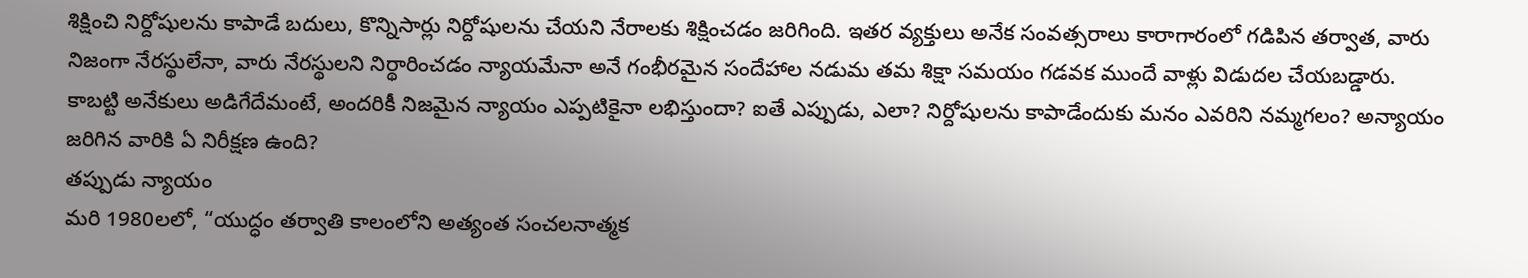శిక్షించి నిర్దోషులను కాపాడే బదులు, కొన్నిసార్లు నిర్దోషులను చేయని నేరాలకు శిక్షించడం జరిగింది. ఇతర వ్యక్తులు అనేక సంవత్సరాలు కారాగారంలో గడిపిన తర్వాత, వారు నిజంగా నేరస్థులేనా, వారు నేరస్థులని నిర్థారించడం న్యాయమేనా అనే గంభీరమైన సందేహాల నడుమ తమ శిక్షా సమయం గడవక ముందే వాళ్లు విడుదల చేయబడ్డారు. కాబట్టి అనేకులు అడిగేదేమంటే, అందరికీ నిజమైన న్యాయం ఎప్పటికైనా లభిస్తుందా? ఐతే ఎప్పుడు, ఎలా? నిర్దోషులను కాపాడేందుకు మనం ఎవరిని నమ్మగలం? అన్యాయం జరిగిన వారికి ఏ నిరీక్షణ ఉంది?
తప్పుడు న్యాయం
మరి 1980లలో, “యుద్ధం తర్వాతి కాలంలోని అత్యంత సంచలనాత్మక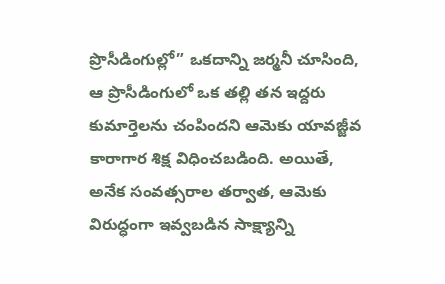ప్రొసీడింగుల్లో” ఒకదాన్ని జర్మనీ చూసింది, ఆ ప్రొసీడింగులో ఒక తల్లి తన ఇద్దరు కుమార్తెలను చంపిందని ఆమెకు యావజ్జీవ కారాగార శిక్ష విధించబడింది. అయితే, అనేక సంవత్సరాల తర్వాత, ఆమెకు విరుద్ధంగా ఇవ్వబడిన సాక్ష్యాన్ని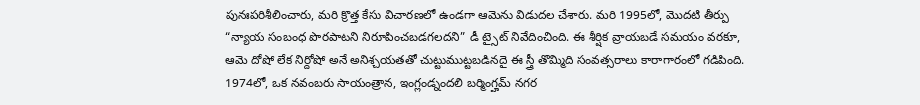పునఃపరిశీలించారు, మరి క్రొత్త కేసు విచారణలో ఉండగా ఆమెను విడుదల చేశారు. మరి 1995లో, మొదటి తీర్పు “న్యాయ సంబంధ పొరపాటని నిరూపించబడగలదని” డీ ట్సైట్ నివేదించింది. ఈ శీర్షిక వ్రాయబడే సమయం వరకూ, ఆమె దోషో లేక నిర్దోషో అనే అనిశ్చయతతో చుట్టుముట్టబడినదై ఈ స్త్రీ తొమ్మిది సంవత్సరాలు కారాగారంలో గడిపింది.
1974లో, ఒక నవంబరు సాయంత్రాన, ఇంగ్లండ్నందలి బర్మింగ్హమ్ నగర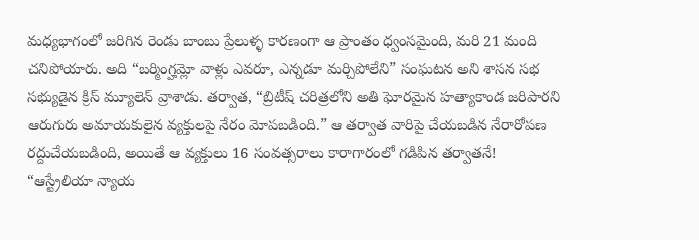మధ్యభాగంలో జరిగిన రెండు బాంబు ప్రేలుళ్ళ కారణంగా ఆ ప్రాంతం ధ్వంసమైంది, మరి 21 మంది చనిపోయారు. అది “బర్మింగ్హమ్లో వాళ్లు ఎవరూ, ఎన్నడూ మర్చిపోలేని” సంఘటన అని శాసన సభ సభ్యుడైన క్రిస్ మ్యూలెన్ వ్రాశాడు. తర్వాత, “బ్రిటీష్ చరిత్రలోని అతి ఘోరమైన హత్యాకాండ జరిపారని ఆరుగురు అమాయకులైన వ్యక్తులపై నేరం మోపబడింది.” ఆ తర్వాత వారిపై చేయబడిన నేరారోపణ రద్దుచేయబడింది, అయితే ఆ వ్యక్తులు 16 సంవత్సరాలు కారాగారంలో గడిపిన తర్వాతనే!
“ఆస్ట్రేలియా న్యాయ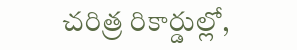చరిత్ర రికార్డుల్లో,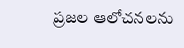ప్రజల ఆలోచనలను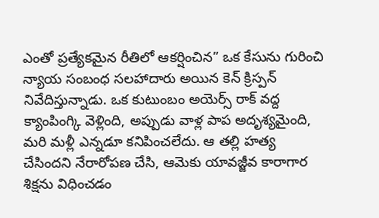ఎంతో ప్రత్యేకమైన రీతిలో ఆకర్షించిన” ఒక కేసును గురించి న్యాయ సంబంధ సలహాదారు అయిన కెన్ క్రిస్పన్ నివేదిస్తున్నాడు. ఒక కుటుంబం అయెర్స్ రాక్ వద్ద క్యాంపింగ్కి వెళ్లింది, అప్పుడు వాళ్ల పాప అదృశ్యమైంది, మరి మళ్లీ ఎన్నడూ కనిపించలేదు. ఆ తల్లి హత్య చేసిందని నేరారోపణ చేసి, ఆమెకు యావజ్జీవ కారాగార శిక్షను విధించడం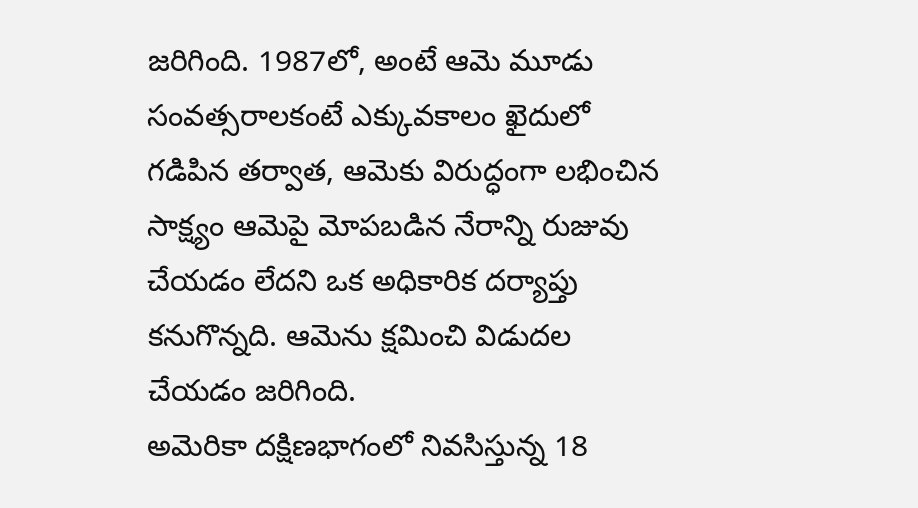జరిగింది. 1987లో, అంటే ఆమె మూడు సంవత్సరాలకంటే ఎక్కువకాలం ఖైదులో గడిపిన తర్వాత, ఆమెకు విరుద్ధంగా లభించిన సాక్ష్యం ఆమెపై మోపబడిన నేరాన్ని రుజువు చేయడం లేదని ఒక అధికారిక దర్యాప్తు కనుగొన్నది. ఆమెను క్షమించి విడుదల చేయడం జరిగింది.
అమెరికా దక్షిణభాగంలో నివసిస్తున్న 18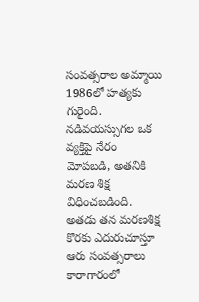సంవత్సరాల అమ్మాయి 1986లో హత్యకు గురైంది. నడివయస్సుగల ఒక వ్యక్తిపై నేరం మోపబడి, అతనికి మరణ శిక్ష విధించబడింది. అతడు తన మరణశిక్ష కొరకు ఎదురుచూస్తూ ఆరు సంవత్సరాలు కారాగారంలో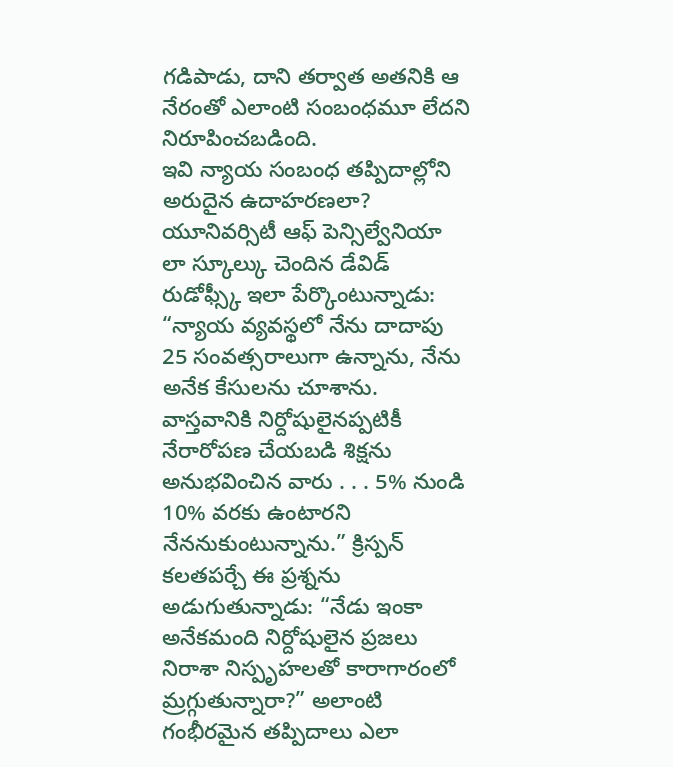గడిపాడు, దాని తర్వాత అతనికి ఆ నేరంతో ఎలాంటి సంబంధమూ లేదని నిరూపించబడింది.
ఇవి న్యాయ సంబంధ తప్పిదాల్లోని అరుదైన ఉదాహరణలా? యూనివర్సిటీ ఆఫ్ పెన్సిల్వేనియా లా స్కూల్కు చెందిన డేవిడ్ రుడోఫ్స్కీ ఇలా పేర్కొంటున్నాడు: “న్యాయ వ్యవస్థలో నేను దాదాపు 25 సంవత్సరాలుగా ఉన్నాను, నేను అనేక కేసులను చూశాను. వాస్తవానికి నిర్దోషులైనప్పటికీ నేరారోపణ చేయబడి శిక్షను అనుభవించిన వారు . . . 5% నుండి 10% వరకు ఉంటారని నేననుకుంటున్నాను.” క్రిస్పన్ కలతపర్చే ఈ ప్రశ్నను అడుగుతున్నాడు: “నేడు ఇంకా అనేకమంది నిర్దోషులైన ప్రజలు నిరాశా నిస్పృహలతో కారాగారంలో మ్రగ్గుతున్నారా?” అలాంటి గంభీరమైన తప్పిదాలు ఎలా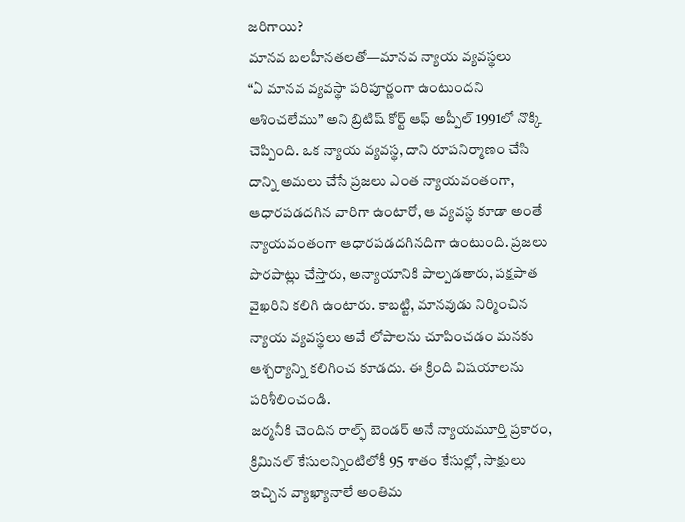జరిగాయి?
మానవ బలహీనతలతో—మానవ న్యాయ వ్యవస్థలు
“ఏ మానవ వ్యవస్థా పరిపూర్ణంగా ఉంటుందని ఆశించలేము” అని బ్రిటిష్ కోర్ట్ ఆఫ్ అప్పీల్ 1991లో నొక్కి చెప్పింది. ఒక న్యాయ వ్యవస్థ, దాని రూపనిర్మాణం చేసి దాన్ని అమలు చేసే ప్రజలు ఎంత న్యాయవంతంగా, ఆధారపడదగిన వారిగా ఉంటారో, ఆ వ్యవస్థ కూడా అంతే న్యాయవంతంగా ఆధారపడదగినదిగా ఉంటుంది. ప్రజలు పొరపాట్లు చేస్తారు, అన్యాయానికి పాల్పడతారు, పక్షపాత వైఖరిని కలిగి ఉంటారు. కాబట్టి, మానవుడు నిర్మించిన న్యాయ వ్యవస్థలు అవే లోపాలను చూపించడం మనకు ఆశ్చర్యాన్ని కలిగించ కూడదు. ఈ క్రింది విషయాలను పరిశీలించండి.
జర్మనీకి చెందిన రాల్ఫ్ బెండర్ అనే న్యాయమూర్తి ప్రకారం, క్రిమినల్ కేసులన్నింటిలోకీ 95 శాతం కేసుల్లో, సాక్షులు ఇచ్చిన వ్యాఖ్యానాలే అంతిమ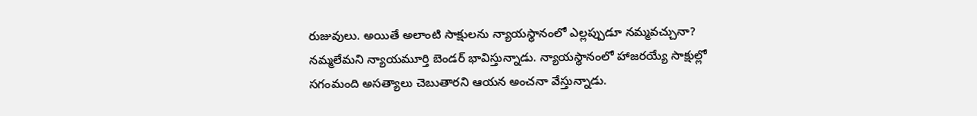రుజువులు. అయితే అలాంటి సాక్షులను న్యాయస్థానంలో ఎల్లప్పుడూ నమ్మవచ్చునా? నమ్మలేమని న్యాయమూర్తి బెండర్ భావిస్తున్నాడు. న్యాయస్థానంలో హాజరయ్యే సాక్షుల్లో సగంమంది అసత్యాలు చెబుతారని ఆయన అంచనా వేస్తున్నాడు.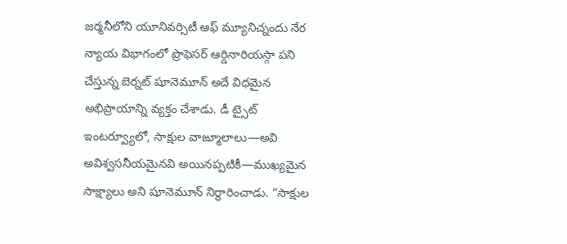జర్మనీలోని యూనివర్సిటీ ఆఫ్ మ్యూనిచ్నందు నేర న్యాయ విభాగంలో ప్రొఫెసర్ ఆర్డినారియస్గా పని చేస్తున్న బెర్నట్ షూనెమూన్ అదే విధమైన అభిప్రాయాన్ని వ్యక్తం చేశాడు. డీ ట్సైట్ ఇంటర్వ్యూలో, సాక్షుల వాఙ్మూలాలు—అవి అవిశ్వసనీయమైనవి అయినప్పటికీ—ముఖ్యమైన సాక్ష్యాలు అని షూనెమూన్ నిర్థారించాడు. “సాక్షుల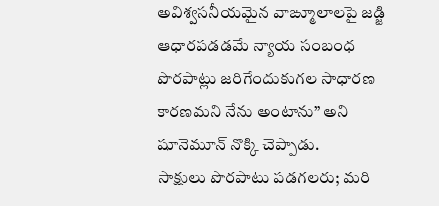అవిశ్వసనీయమైన వాఙ్మూలాలపై జడ్జి ఆధారపడడమే న్యాయ సంబంధ పొరపాట్లు జరిగేందుకుగల సాధారణ కారణమని నేను అంటాను” అని షూనెమూన్ నొక్కి చెప్పాడు.
సాక్షులు పొరపాటు పడగలరు; మరి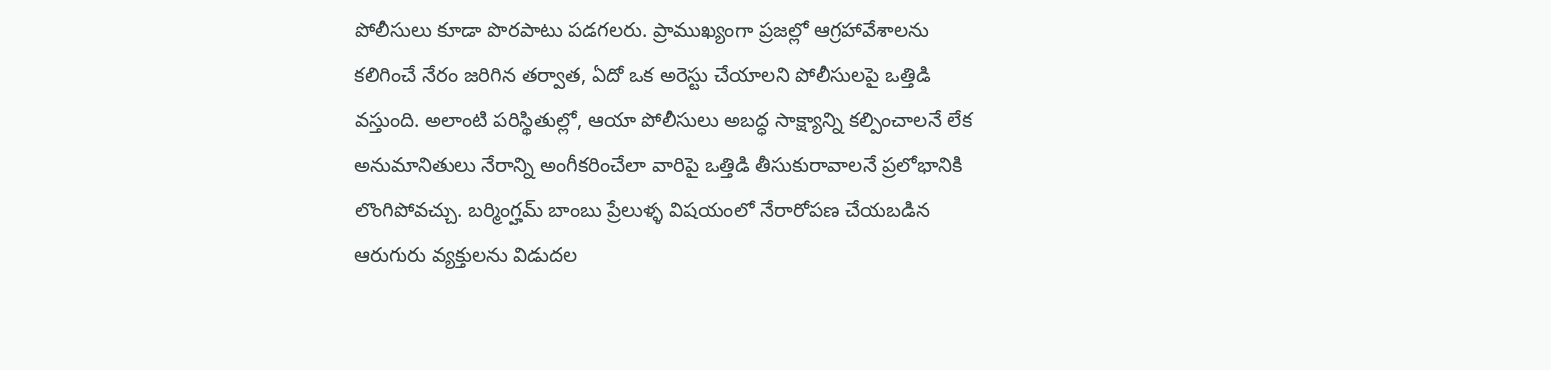పోలీసులు కూడా పొరపాటు పడగలరు. ప్రాముఖ్యంగా ప్రజల్లో ఆగ్రహావేశాలను కలిగించే నేరం జరిగిన తర్వాత, ఏదో ఒక అరెస్టు చేయాలని పోలీసులపై ఒత్తిడి వస్తుంది. అలాంటి పరిస్థితుల్లో, ఆయా పోలీసులు అబద్ధ సాక్ష్యాన్ని కల్పించాలనే లేక అనుమానితులు నేరాన్ని అంగీకరించేలా వారిపై ఒత్తిడి తీసుకురావాలనే ప్రలోభానికి లొంగిపోవచ్చు. బర్మింగ్హమ్ బాంబు ప్రేలుళ్ళ విషయంలో నేరారోపణ చేయబడిన ఆరుగురు వ్యక్తులను విడుదల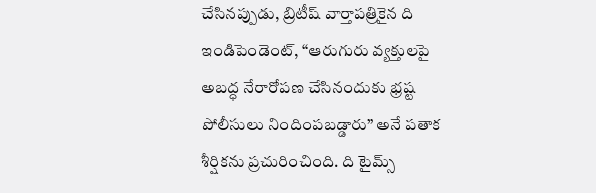చేసినప్పుడు, బ్రిటీష్ వార్తాపత్రికైన ది ఇండిపెండెంట్, “ఆరుగురు వ్యక్తులపై అబద్ధ నేరారోపణ చేసినందుకు భ్రష్ట పోలీసులు నిందింపబడ్డారు” అనే పతాక శీర్షికను ప్రచురించింది. ది టైమ్స్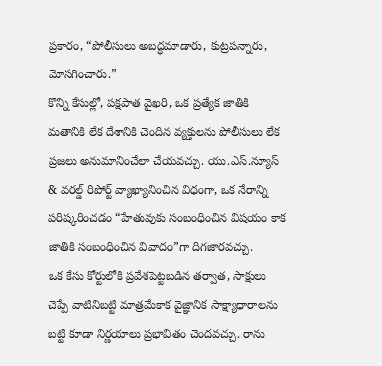ప్రకారం, “పోలీసులు అబద్ధమాడారు, కుట్రపన్నారు, మోసగించారు.”
కొన్ని కేసుల్లో, పక్షపాత వైఖరి, ఒక ప్రత్యేక జాతికి మతానికి లేక దేశానికి చెందిన వ్యక్తులను పోలీసులు లేక ప్రజలు అనుమానించేలా చేయవచ్చు. యు.ఎస్.న్యూస్ & వరల్డ్ రిపోర్ట్ వ్యాఖ్యానించిన విధంగా, ఒక నేరాన్ని పరిష్కరించడం “హేతువుకు సంబంధించిన విషయం కాక జాతికి సంబంధించిన వివాదం”గా దిగజారవచ్చు.
ఒక కేసు కోర్టులోకి ప్రవేశపెట్టబడిన తర్వాత, సాక్షులు చెప్పే వాటినిబట్టి మాత్రమేకాక వైజ్ఞానిక సాక్ష్యాధారాలను బట్టి కూడా నిర్ణయాలు ప్రభావితం చెందవచ్చు. రాను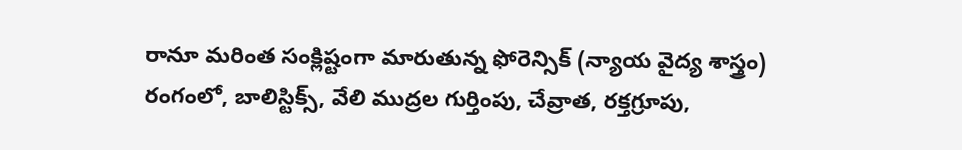రానూ మరింత సంక్లిష్టంగా మారుతున్న ఫోరెన్సిక్ (న్యాయ వైద్య శాస్త్రం) రంగంలో, బాలిస్టిక్స్, వేలి ముద్రల గుర్తింపు, చేవ్రాత, రక్తగ్రూపు,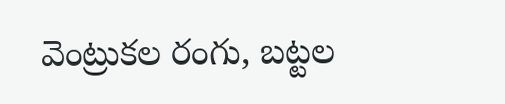వెంట్రుకల రంగు, బట్టల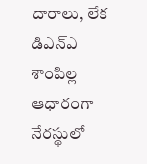దారాలు, లేక డిఎన్ఎ శాంపిల్ల ఆధారంగా నేరస్థులో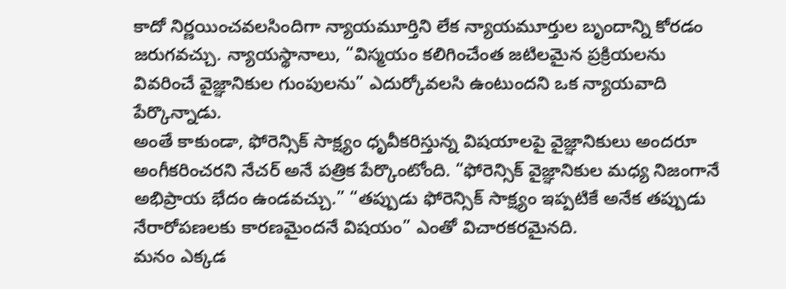కాదో నిర్ణయించవలసిందిగా న్యాయమూర్తిని లేక న్యాయమూర్తుల బృందాన్ని కోరడం జరుగవచ్చు. న్యాయస్థానాలు, “విస్మయం కలిగించేంత జటిలమైన ప్రక్రియలను వివరించే వైజ్ఞానికుల గుంపులను” ఎదుర్కోవలసి ఉంటుందని ఒక న్యాయవాది పేర్కొన్నాడు.
అంతే కాకుండా, ఫోరెన్సిక్ సాక్ష్యం ధృవీకరిస్తున్న విషయాలపై వైజ్ఞానికులు అందరూ అంగీకరించరని నేచర్ అనే పత్రిక పేర్కొంటోంది. “ఫోరెన్సిక్ వైజ్ఞానికుల మధ్య నిజంగానే అభిప్రాయ భేదం ఉండవచ్చు.” “తప్పుడు ఫోరెన్సిక్ సాక్ష్యం ఇప్పటికే అనేక తప్పుడు నేరారోపణలకు కారణమైందనే విషయం” ఎంతో విచారకరమైనది.
మనం ఎక్కడ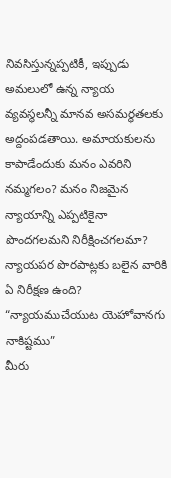నివసిస్తున్నప్పటికీ, ఇప్పుడు అమలులో ఉన్న న్యాయ వ్యవస్థలన్నీ మానవ అసమర్థతలకు అద్దంపడతాయి. అమాయకులను కాపాడేందుకు మనం ఎవరిని నమ్మగలం? మనం నిజమైన న్యాయాన్ని ఎప్పటికైనా పొందగలమని నిరీక్షించగలమా? న్యాయపర పొరపాట్లకు బలైన వారికి ఏ నిరీక్షణ ఉంది?
“న్యాయముచేయుట యెహోవానగు నాకిష్టము”
మీరు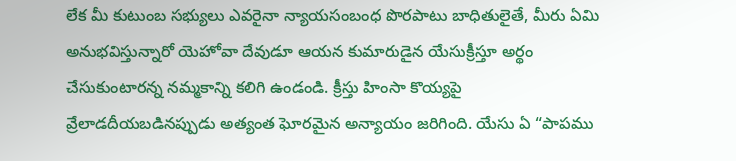లేక మీ కుటుంబ సభ్యులు ఎవరైనా న్యాయసంబంధ పొరపాటు బాధితులైతే, మీరు ఏమి అనుభవిస్తున్నారో యెహోవా దేవుడూ ఆయన కుమారుడైన యేసుక్రీస్తూ అర్థం చేసుకుంటారన్న నమ్మకాన్ని కలిగి ఉండండి. క్రీస్తు హింసా కొయ్యపై వ్రేలాడదీయబడినప్పుడు అత్యంత ఘోరమైన అన్యాయం జరిగింది. యేసు ఏ “పాపము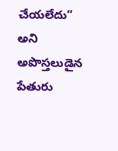చేయలేదు” అని అపొస్తలుడైన పేతురు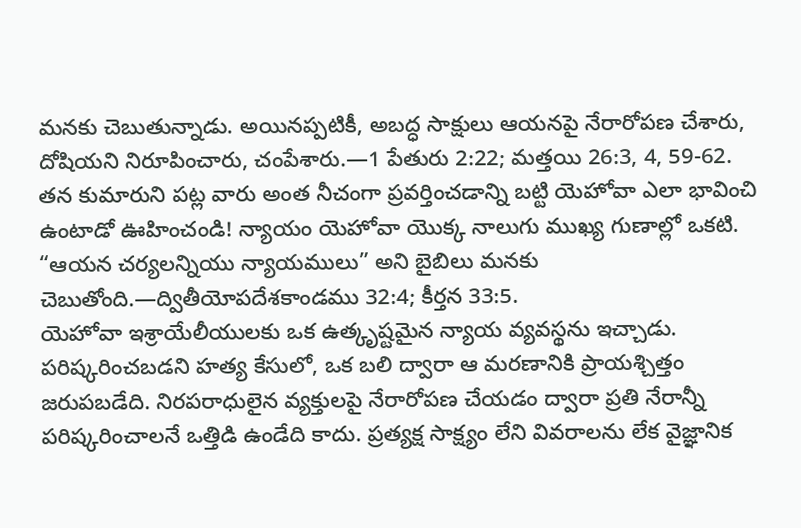మనకు చెబుతున్నాడు. అయినప్పటికీ, అబద్ధ సాక్షులు ఆయనపై నేరారోపణ చేశారు, దోషియని నిరూపించారు, చంపేశారు.—1 పేతురు 2:22; మత్తయి 26:3, 4, 59-62.
తన కుమారుని పట్ల వారు అంత నీచంగా ప్రవర్తించడాన్ని బట్టి యెహోవా ఎలా భావించి ఉంటాడో ఊహించండి! న్యాయం యెహోవా యొక్క నాలుగు ముఖ్య గుణాల్లో ఒకటి. “ఆయన చర్యలన్నియు న్యాయములు” అని బైబిలు మనకు చెబుతోంది.—ద్వితీయోపదేశకాండము 32:4; కీర్తన 33:5.
యెహోవా ఇశ్రాయేలీయులకు ఒక ఉత్కృష్టమైన న్యాయ వ్యవస్థను ఇచ్చాడు. పరిష్కరించబడని హత్య కేసులో, ఒక బలి ద్వారా ఆ మరణానికి ప్రాయశ్చిత్తం జరుపబడేది. నిరపరాధులైన వ్యక్తులపై నేరారోపణ చేయడం ద్వారా ప్రతి నేరాన్నీ పరిష్కరించాలనే ఒత్తిడి ఉండేది కాదు. ప్రత్యక్ష సాక్ష్యం లేని వివరాలను లేక వైజ్ఞానిక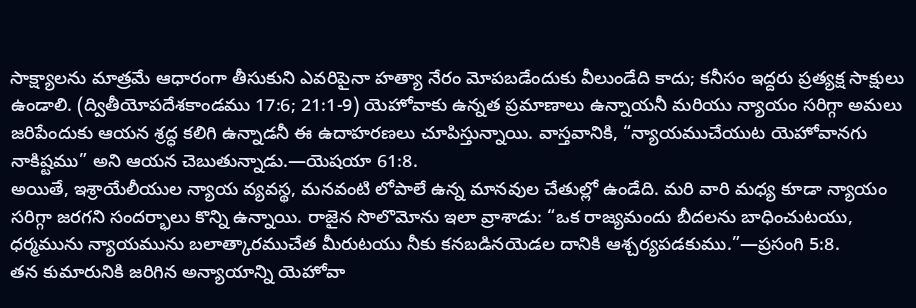సాక్ష్యాలను మాత్రమే ఆధారంగా తీసుకుని ఎవరిపైనా హత్యా నేరం మోపబడేందుకు వీలుండేది కాదు; కనీసం ఇద్దరు ప్రత్యక్ష సాక్షులు ఉండాలి. (ద్వితీయోపదేశకాండము 17:6; 21:1-9) యెహోవాకు ఉన్నత ప్రమాణాలు ఉన్నాయనీ మరియు న్యాయం సరిగ్గా అమలు జరిపేందుకు ఆయన శ్రద్ధ కలిగి ఉన్నాడనీ ఈ ఉదాహరణలు చూపిస్తున్నాయి. వాస్తవానికి, “న్యాయముచేయుట యెహోవానగు నాకిష్టము” అని ఆయన చెబుతున్నాడు.—యెషయా 61:8.
అయితే, ఇశ్రాయేలీయుల న్యాయ వ్యవస్థ, మనవంటి లోపాలే ఉన్న మానవుల చేతుల్లో ఉండేది. మరి వారి మధ్య కూడా న్యాయం సరిగ్గా జరగని సందర్భాలు కొన్ని ఉన్నాయి. రాజైన సొలొమోను ఇలా వ్రాశాడు: “ఒక రాజ్యమందు బీదలను బాధించుటయు, ధర్మమును న్యాయమును బలాత్కారముచేత మీరుటయు నీకు కనబడినయెడల దానికి ఆశ్చర్యపడకుము.”—ప్రసంగి 5:8.
తన కుమారునికి జరిగిన అన్యాయాన్ని యెహోవా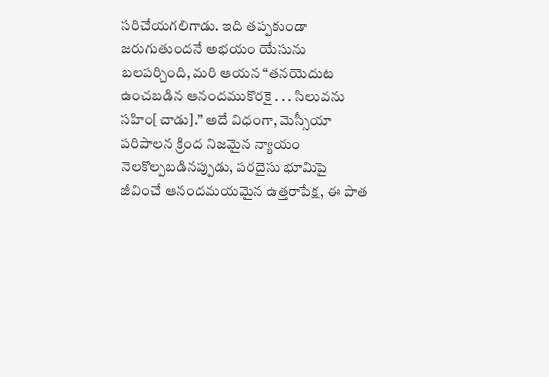సరిచేయగలిగాడు. ఇది తప్పకుండా జరుగుతుందనే అభయం యేసును బలపర్చింది, మరి ఆయన “తనయెదుట ఉంచబడిన ఆనందముకొరకై . . . సిలువను సహిం[చాడు].” అదే విధంగా, మెస్సీయా పరిపాలన క్రింద నిజమైన న్యాయం నెలకొల్పబడినప్పుడు, పరదైసు భూమిపై జీవించే ఆనందమయమైన ఉత్తరాపేక్ష, ఈ పాత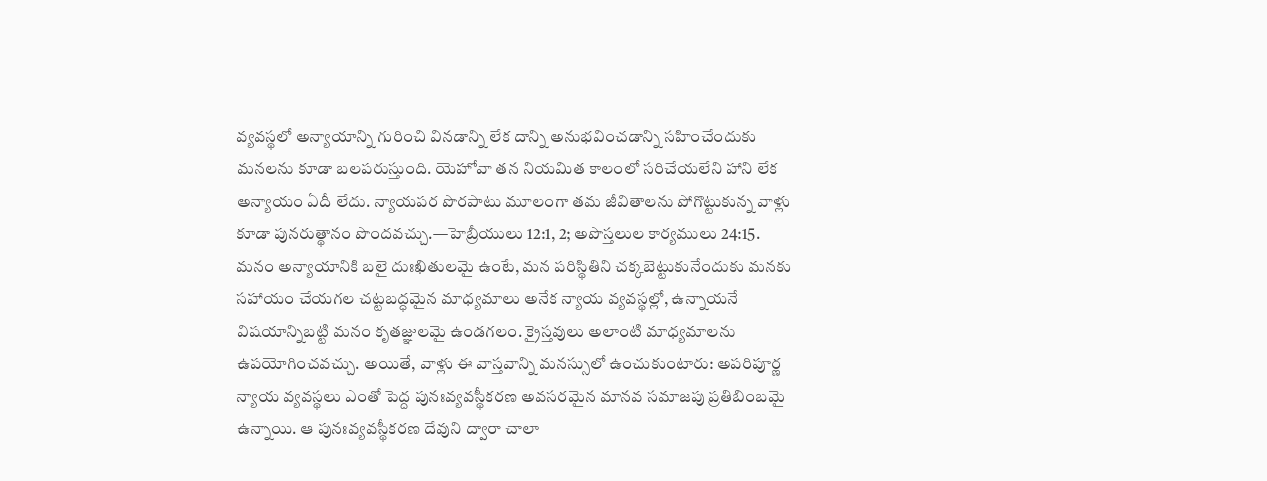వ్యవస్థలో అన్యాయాన్ని గురించి వినడాన్ని లేక దాన్ని అనుభవించడాన్ని సహించేందుకు మనలను కూడా బలపరుస్తుంది. యెహోవా తన నియమిత కాలంలో సరిచేయలేని హాని లేక అన్యాయం ఏదీ లేదు. న్యాయపర పొరపాటు మూలంగా తమ జీవితాలను పోగొట్టుకున్న వాళ్లు కూడా పునరుత్థానం పొందవచ్చు.—హెబ్రీయులు 12:1, 2; అపొస్తలుల కార్యములు 24:15.
మనం అన్యాయానికి బలై దుఃఖితులమై ఉంటే, మన పరిస్థితిని చక్కబెట్టుకునేందుకు మనకు సహాయం చేయగల చట్టబద్ధమైన మాధ్యమాలు అనేక న్యాయ వ్యవస్థల్లో, ఉన్నాయనే విషయాన్నిబట్టి మనం కృతజ్ఞులమై ఉండగలం. క్రైస్తవులు అలాంటి మాధ్యమాలను ఉపయోగించవచ్చు. అయితే, వాళ్లు ఈ వాస్తవాన్ని మనస్సులో ఉంచుకుంటారు: అపరిపూర్ణ న్యాయ వ్యవస్థలు ఎంతో పెద్ద పునఃవ్యవస్థీకరణ అవసరమైన మానవ సమాజపు ప్రతిబింబమై ఉన్నాయి. ఆ పునఃవ్యవస్థీకరణ దేవుని ద్వారా చాలా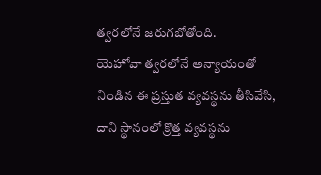త్వరలోనే జరుగబోతోంది.
యెహోవా త్వరలోనే అన్యాయంతో నిండిన ఈ ప్రస్తుత వ్యవస్థను తీసివేసి, దాని స్థానంలో క్రొత్త వ్యవస్థను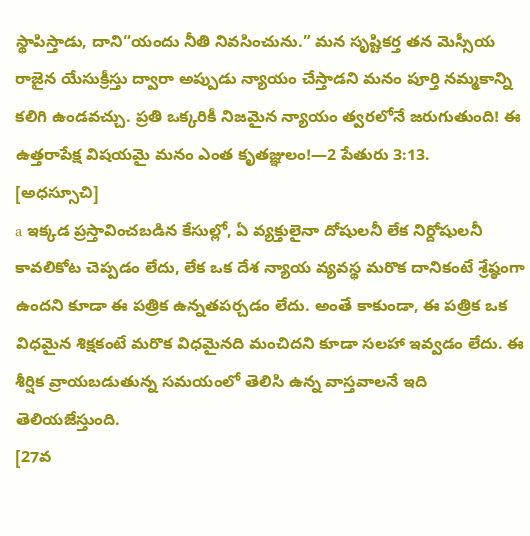స్థాపిస్తాడు, దాని“యందు నీతి నివసించును.” మన సృష్టికర్త తన మెస్సీయ రాజైన యేసుక్రీస్తు ద్వారా అప్పుడు న్యాయం చేస్తాడని మనం పూర్తి నమ్మకాన్ని కలిగి ఉండవచ్చు. ప్రతి ఒక్కరికీ నిజమైన న్యాయం త్వరలోనే జరుగుతుంది! ఈ ఉత్తరాపేక్ష విషయమై మనం ఎంత కృతజ్ఞులం!—2 పేతురు 3:13.
[అధస్సూచి]
a ఇక్కడ ప్రస్తావించబడిన కేసుల్లో, ఏ వ్యక్తులైనా దోషులనీ లేక నిర్దోషులనీ కావలికోట చెప్పడం లేదు, లేక ఒక దేశ న్యాయ వ్యవస్థ మరొక దానికంటే శ్రేష్ఠంగా ఉందని కూడా ఈ పత్రిక ఉన్నతపర్చడం లేదు. అంతే కాకుండా, ఈ పత్రిక ఒక విధమైన శిక్షకంటే మరొక విధమైనది మంచిదని కూడా సలహా ఇవ్వడం లేదు. ఈ శీర్షిక వ్రాయబడుతున్న సమయంలో తెలిసి ఉన్న వాస్తవాలనే ఇది తెలియజేస్తుంది.
[27వ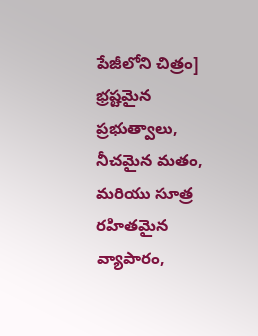పేజీలోని చిత్రం]
భ్రష్టమైన ప్రభుత్వాలు, నీచమైన మతం, మరియు సూత్ర రహితమైన వ్యాపారం,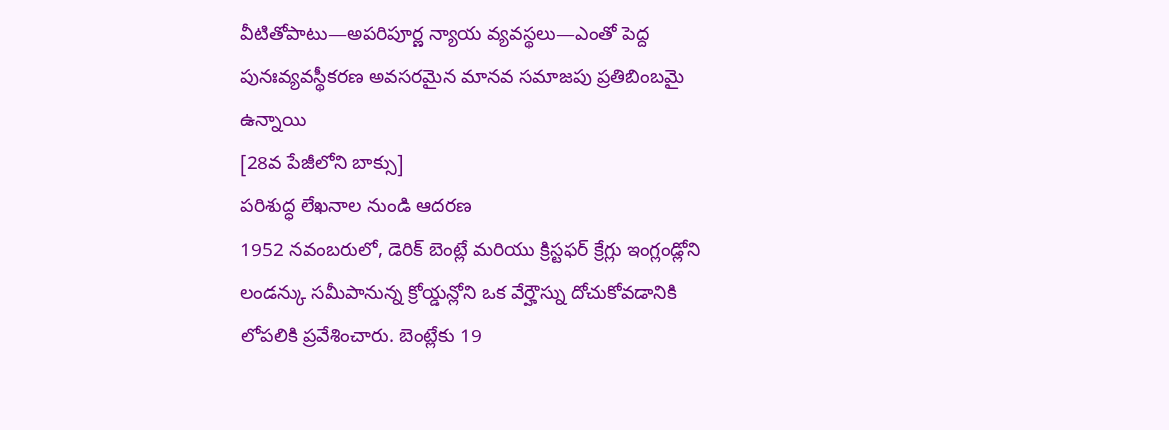వీటితోపాటు—అపరిపూర్ణ న్యాయ వ్యవస్థలు—ఎంతో పెద్ద పునఃవ్యవస్థీకరణ అవసరమైన మానవ సమాజపు ప్రతిబింబమై ఉన్నాయి
[28వ పేజీలోని బాక్సు]
పరిశుద్ధ లేఖనాల నుండి ఆదరణ
1952 నవంబరులో, డెరిక్ బెంట్లే మరియు క్రిస్టఫర్ క్రేగ్లు ఇంగ్లండ్లోని లండన్కు సమీపానున్న క్రోయ్డన్లోని ఒక వేర్హౌస్ను దోచుకోవడానికి లోపలికి ప్రవేశించారు. బెంట్లేకు 19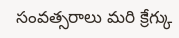సంవత్సరాలు మరి క్రేగ్కు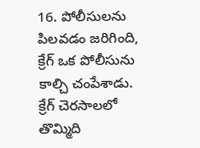16. పోలీసులను పిలవడం జరిగింది, క్రేగ్ ఒక పోలీసును కాల్చి చంపేశాడు. క్రేగ్ చెరసాలలో తొమ్మిది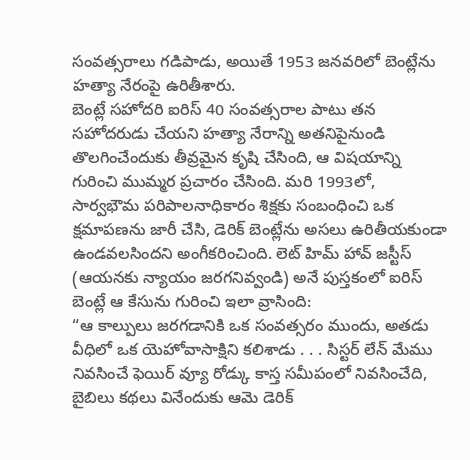సంవత్సరాలు గడిపాడు, అయితే 1953 జనవరిలో బెంట్లేను హత్యా నేరంపై ఉరితీశారు.
బెంట్లే సహోదరి ఐరిస్ 40 సంవత్సరాల పాటు తన సహోదరుడు చేయని హత్యా నేరాన్ని అతనిపైనుండి తొలగించేందుకు తీవ్రమైన కృషి చేసింది, ఆ విషయాన్ని గురించి ముమ్మర ప్రచారం చేసింది. మరి 1993లో, సార్వభౌమ పరిపాలనాధికారం శిక్షకు సంబంధించి ఒక క్షమాపణను జారీ చేసి, డెరిక్ బెంట్లేను అసలు ఉరితీయకుండా ఉండవలసిందని అంగీకరించింది. లెట్ హిమ్ హావ్ జస్టీస్ (ఆయనకు న్యాయం జరగనివ్వండి) అనే పుస్తకంలో ఐరిస్ బెంట్లే ఆ కేసును గురించి ఇలా వ్రాసింది:
“ఆ కాల్పులు జరగడానికి ఒక సంవత్సరం ముందు, అతడు వీధిలో ఒక యెహోవాసాక్షిని కలిశాడు . . . సిస్టర్ లేన్ మేము నివసించే ఫెయిర్ వ్యూ రోడ్కు కాస్త సమీపంలో నివసించేది, బైబిలు కథలు వినేందుకు ఆమె డెరిక్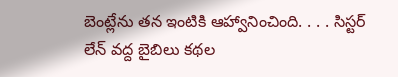బెంట్లేను తన ఇంటికి ఆహ్వానించింది. . . . సిస్టర్ లేన్ వద్ద బైబిలు కథల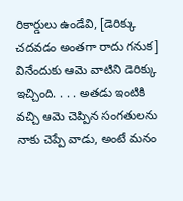రికార్డులు ఉండేవి, [డెరిక్కు చదవడం అంతగా రాదు గనుక] వినేందుకు ఆమె వాటిని డెరిక్కు ఇచ్చింది. . . . అతడు ఇంటికి వచ్చి ఆమె చెప్పిన సంగతులను నాకు చెప్పే వాడు, అంటే మనం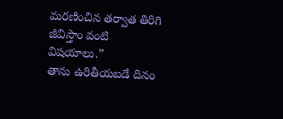మరణించిన తర్వాత తిరిగి జీవిస్తాం వంటి విషయాలు.”
తాను ఉరితీయబడే దినం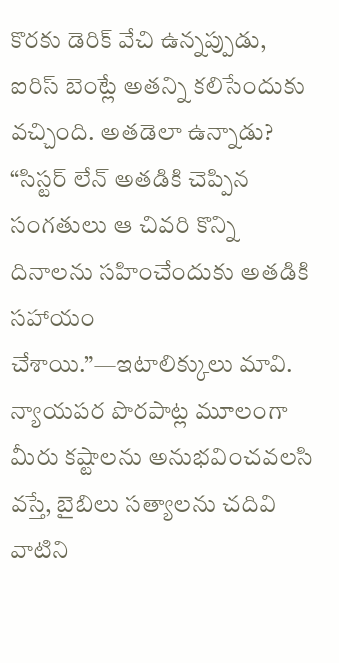కొరకు డెరిక్ వేచి ఉన్నప్పుడు, ఐరిస్ బెంట్లే అతన్ని కలిసేందుకు వచ్చింది. అతడెలా ఉన్నాడు? “సిస్టర్ లేన్ అతడికి చెప్పిన సంగతులు ఆ చివరి కొన్ని దినాలను సహించేందుకు అతడికి సహాయం చేశాయి.”—ఇటాలిక్కులు మావి.
న్యాయపర పొరపాట్ల మూలంగా మీరు కష్టాలను అనుభవించవలసి వస్తే, బైబిలు సత్యాలను చదివి వాటిని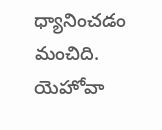ధ్యానించడం మంచిది. యెహోవా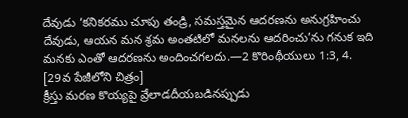దేవుడు ‘కనికరము చూపు తండ్రి, సమస్తమైన ఆదరణను అనుగ్రహించు దేవుడు, ఆయన మన శ్రమ అంతటిలో మనలను ఆదరించు’ను గనుక ఇది మనకు ఎంతో ఆదరణను అందించగలదు.—2 కొరింథీయులు 1:3, 4.
[29వ పేజీలోని చిత్రం]
క్రీస్తు మరణ కొయ్యపై వ్రేలాడదీయబడినప్పుడు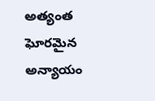అత్యంత ఘోరమైన అన్యాయం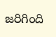జరిగింది